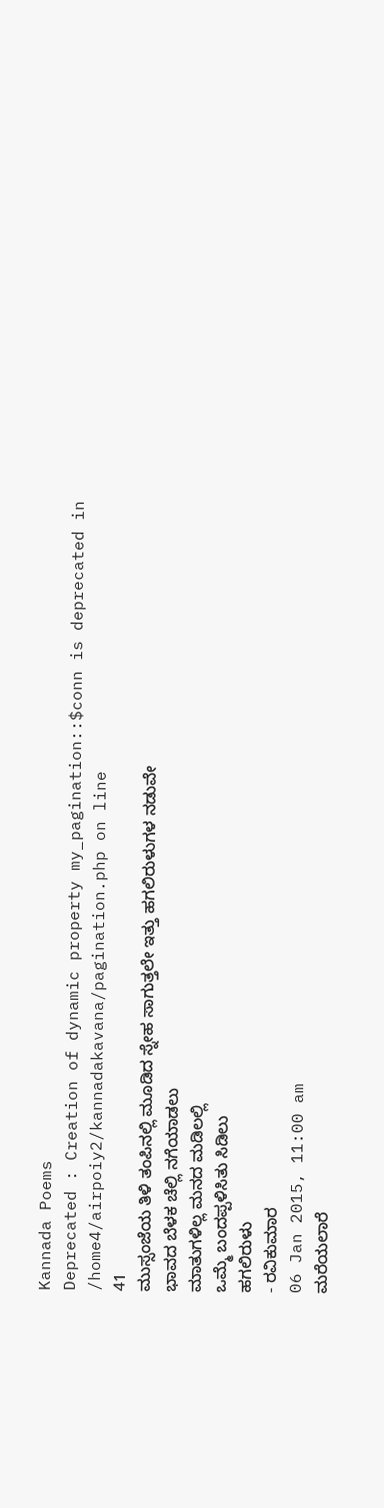Kannada Poems
Deprecated : Creation of dynamic property my_pagination::$conn is deprecated in
/home4/airpoiy2/kannadakavana/pagination.php on line
41
ಮುಸ್ಸಂಜೆಯ ತಿಳಿ ತಂಪಿನಲ್ಲಿ ಮೂಡಿದ ಸ್ನೇಹ ಸಾಗುತ್ತಲೇ ಇತ್ತು ಹಗಲಿರುಳುಗಳ ನಡುವೇ
ಭಾವದ ಬೆಳಕ ಚೆಲ್ಲಿ ನಗೆಯಾಡಲು
ಮಾತುಗಳಿಲ್ಲ ಮನದ ಮಡಿಲಲ್ಲಿ
ಒಮ್ಮೆ ಬಂದಪ್ಪಳಿಸಿತು ಸಿಡಿಲು
ಹಗಲಿರುಳು
- ರವಿಕುಮಾರ
06 Jan 2015, 11:00 am
ಮರೆಯಲಾರೆ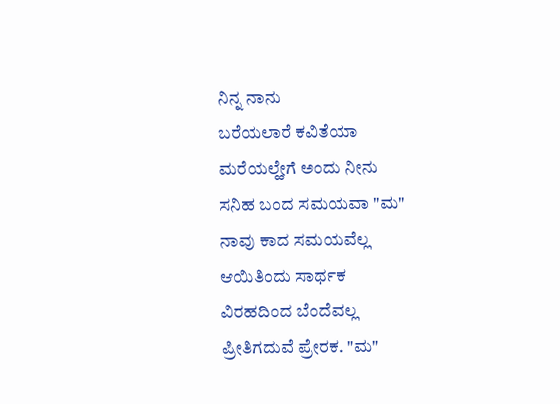ನಿನ್ನ ನಾನು
ಬರೆಯಲಾರೆ ಕವಿತೆಯಾ
ಮರೆಯಲ್ಹೇಗೆ ಅಂದು ನೀನು
ಸನಿಹ ಬಂದ ಸಮಯವಾ "ಮ"
ನಾವು ಕಾದ ಸಮಯವೆಲ್ಲ
ಆಯಿತಿಂದು ಸಾರ್ಥಕ
ವಿರಹದಿಂದ ಬೆಂದೆವಲ್ಲ
ಪ್ರೀತಿಗದುವೆ ಪ್ರೇರಕ. "ಮ"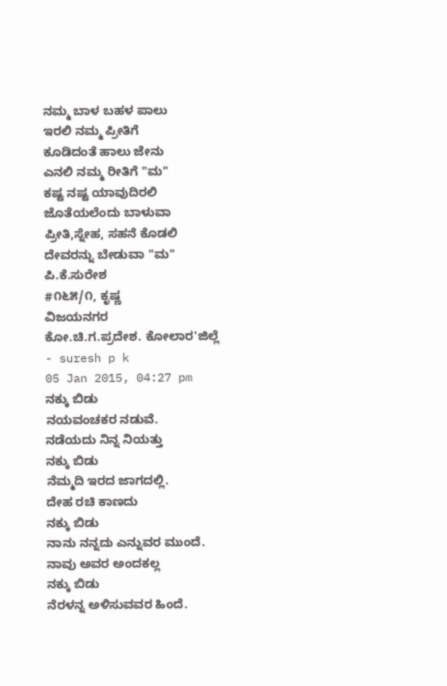ನಮ್ಮ ಬಾಳ ಬಹಳ ಪಾಲು
ಇರಲಿ ನಮ್ಮ ಪ್ರೀತಿಗೆ
ಕೂಡಿದಂತೆ ಹಾಲು ಜೇನು
ಎನಲಿ ನಮ್ಮ ರೀತಿಗೆ "ಮ"
ಕಷ್ಟ ನಷ್ಟ ಯಾವುದಿರಲಿ
ಜೊತೆಯಲೆಂದು ಬಾಳುವಾ
ಪ್ರೀತಿ,ಸ್ನೇಹ, ಸಹನೆ ಕೊಡಲಿ
ದೇವರನ್ನು ಬೇಡುವಾ "ಮ"
ಪಿ.ಕೆ.ಸುರೇಶ
#೧೬೫/೧, ಕೃಷ್ಣ
ವಿಜಯನಗರ
ಕೋ.ಚಿ.ಗ.ಪ್ರದೇಶ. ಕೋಲಾರ'ಜಿಲ್ಲೆ
- suresh p k
05 Jan 2015, 04:27 pm
ನಕ್ಕು ಬಿಡು
ನಯವಂಚಕರ ನಡುವೆ.
ನಡೆಯದು ನಿನ್ನ ನಿಯತ್ತು
ನಕ್ಕು ಬಿಡು
ನೆಮ್ಮದಿ ಇರದ ಜಾಗದಲ್ಲಿ.
ದೇಹ ರಚಿ ಕಾಣದು
ನಕ್ಕು ಬಿಡು
ನಾನು ನನ್ನದು ಎನ್ನುವರ ಮುಂದೆ.
ನಾವು ಅವರ ಅಂದಕಲ್ಲ
ನಕ್ಕು ಬಿಡು
ನೆರಳನ್ನ ಅಳಿಸುವವರ ಹಿಂದೆ.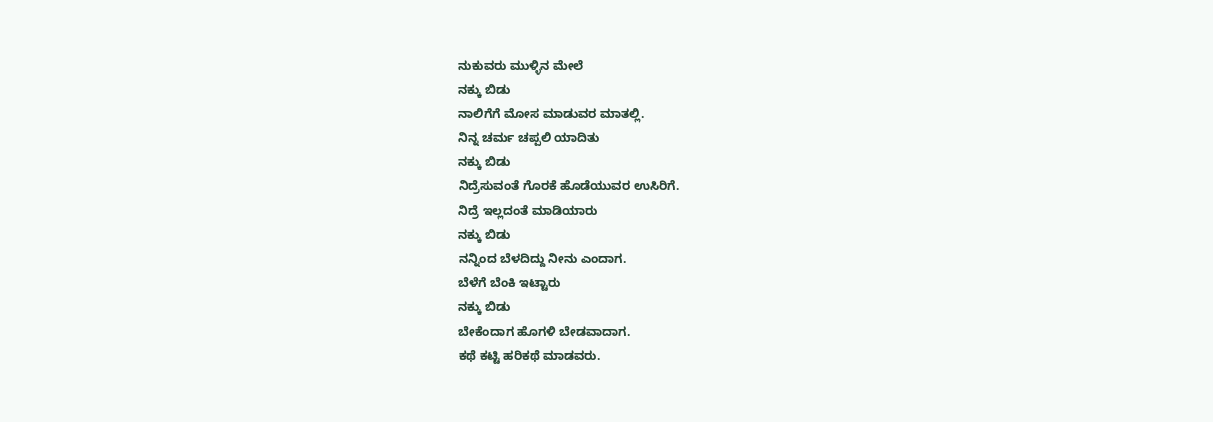ನುಕುವರು ಮುಳ್ಳಿನ ಮೇಲೆ
ನಕ್ಕು ಬಿಡು
ನಾಲಿಗೆಗೆ ಮೋಸ ಮಾಡುವರ ಮಾತಲ್ಲಿ.
ನಿನ್ನ ಚರ್ಮ ಚಪ್ಪಲಿ ಯಾದಿತು
ನಕ್ಕು ಬಿಡು
ನಿದ್ರೆಸುವಂತೆ ಗೊರಕೆ ಹೊಡೆಯುವರ ಉಸಿರಿಗೆ.
ನಿದ್ರೆ ಇಲ್ಲದಂತೆ ಮಾಡಿಯಾರು
ನಕ್ಕು ಬಿಡು
ನನ್ನಿಂದ ಬೆಳದಿದ್ದು ನೀನು ಎಂದಾಗ.
ಬೆಳೆಗೆ ಬೆಂಕಿ ಇಟ್ಟಾರು
ನಕ್ಕು ಬಿಡು
ಬೇಕೆಂದಾಗ ಹೊಗಳಿ ಬೇಡವಾದಾಗ.
ಕಥೆ ಕಟ್ಟಿ ಹರಿಕಥೆ ಮಾಡವರು.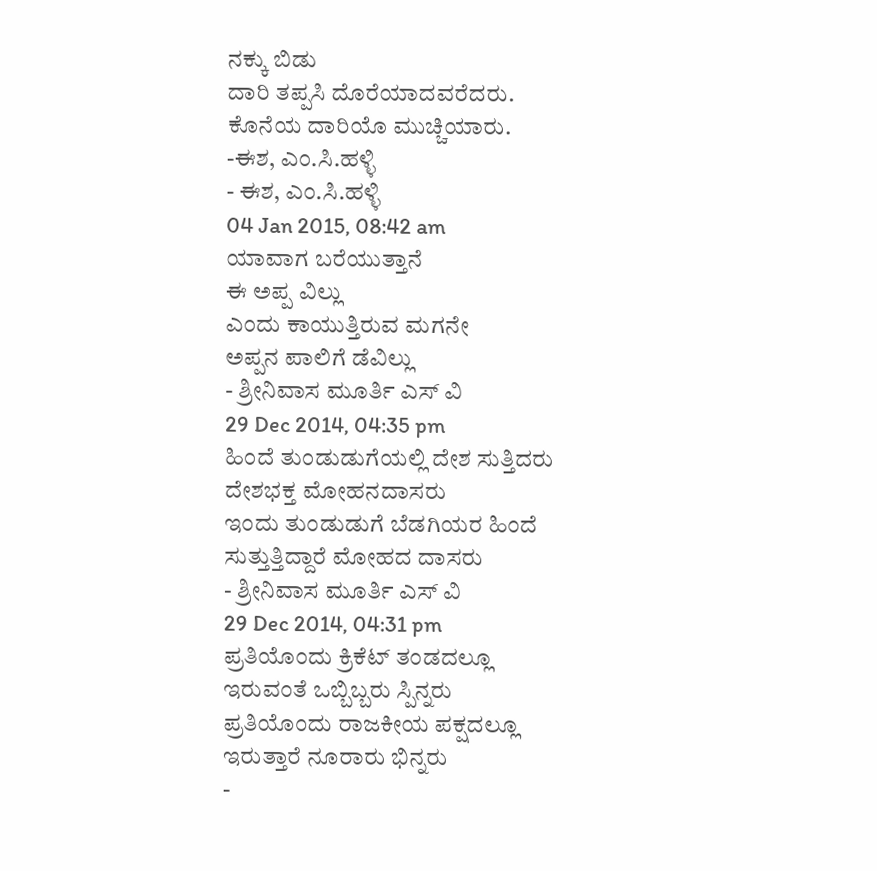ನಕ್ಕು ಬಿಡು
ದಾರಿ ತಪ್ಪಸಿ ದೊರೆಯಾದವರೆದರು.
ಕೊನೆಯ ದಾರಿಯೊ ಮುಚ್ಚಿಯಾರು.
-ಈಶ, ಎಂ.ಸಿ.ಹಳ್ಳಿ
- ಈಶ, ಎಂ.ಸಿ.ಹಳ್ಳಿ
04 Jan 2015, 08:42 am
ಯಾವಾಗ ಬರೆಯುತ್ತಾನೆ
ಈ ಅಪ್ಪ ವಿಲ್ಲು
ಎಂದು ಕಾಯುತ್ತಿರುವ ಮಗನೇ
ಅಪ್ಪನ ಪಾಲಿಗೆ ಡೆವಿಲ್ಲು
- ಶ್ರೀನಿವಾಸ ಮೂರ್ತಿ ಎಸ್ ವಿ
29 Dec 2014, 04:35 pm
ಹಿಂದೆ ತುಂಡುಡುಗೆಯಲ್ಲಿ ದೇಶ ಸುತ್ತಿದರು
ದೇಶಭಕ್ತ ಮೋಹನದಾಸರು
ಇಂದು ತುಂಡುಡುಗೆ ಬೆಡಗಿಯರ ಹಿಂದೆ
ಸುತ್ತುತ್ತಿದ್ದಾರೆ ಮೋಹದ ದಾಸರು
- ಶ್ರೀನಿವಾಸ ಮೂರ್ತಿ ಎಸ್ ವಿ
29 Dec 2014, 04:31 pm
ಪ್ರತಿಯೊಂದು ಕ್ರಿಕೆಟ್ ತಂಡದಲ್ಲೂ
ಇರುವಂತೆ ಒಬ್ಬಿಬ್ಬರು ಸ್ಪಿನ್ನರು
ಪ್ರತಿಯೊಂದು ರಾಜಕೀಯ ಪಕ್ಷದಲ್ಲೂ
ಇರುತ್ತಾರೆ ನೂರಾರು ಭಿನ್ನರು
-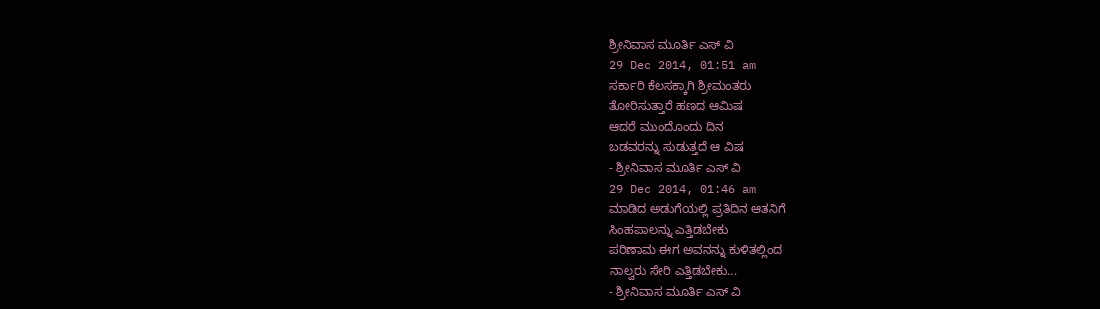ಶ್ರೀನಿವಾಸ ಮೂರ್ತಿ ಎಸ್ ವಿ
29 Dec 2014, 01:51 am
ಸರ್ಕಾರಿ ಕೆಲಸಕ್ಕಾಗಿ ಶ್ರೀಮಂತರು
ತೋರಿಸುತ್ತಾರೆ ಹಣದ ಆಮಿಷ
ಆದರೆ ಮುಂದೊಂದು ದಿನ
ಬಡವರನ್ನು ಸುಡುತ್ತದೆ ಆ ವಿಷ
- ಶ್ರೀನಿವಾಸ ಮೂರ್ತಿ ಎಸ್ ವಿ
29 Dec 2014, 01:46 am
ಮಾಡಿದ ಅಡುಗೆಯಲ್ಲಿ ಪ್ರತಿದಿನ ಆತನಿಗೆ
ಸಿಂಹಪಾಲನ್ನು ಎತ್ತಿಡಬೇಕು
ಪರಿಣಾಮ ಈಗ ಅವನನ್ನು ಕುಳಿತಲ್ಲಿಂದ
ನಾಲ್ವರು ಸೇರಿ ಎತ್ತಿಡಬೇಕು...
- ಶ್ರೀನಿವಾಸ ಮೂರ್ತಿ ಎಸ್ ವಿ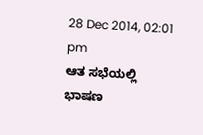28 Dec 2014, 02:01 pm
ಆತ ಸಭೆಯಲ್ಲಿ ಭಾಷಣ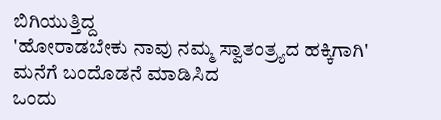ಬಿಗಿಯುತ್ತಿದ್ದ
'ಹೋರಾಡಬೇಕು ನಾವು ನಮ್ಮ ಸ್ವಾತಂತ್ರ್ಯದ ಹಕ್ಕಿಗಾಗಿ'
ಮನೆಗೆ ಬಂದೊಡನೆ ಮಾಡಿಸಿದ
ಒಂದು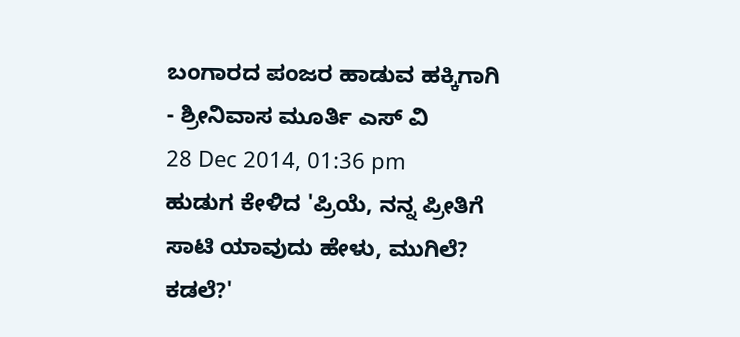ಬಂಗಾರದ ಪಂಜರ ಹಾಡುವ ಹಕ್ಕಿಗಾಗಿ
- ಶ್ರೀನಿವಾಸ ಮೂರ್ತಿ ಎಸ್ ವಿ
28 Dec 2014, 01:36 pm
ಹುಡುಗ ಕೇಳಿದ 'ಪ್ರಿಯೆ, ನನ್ನ ಪ್ರೀತಿಗೆ
ಸಾಟಿ ಯಾವುದು ಹೇಳು, ಮುಗಿಲೆ? ಕಡಲೆ?'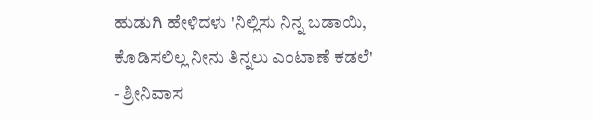ಹುಡುಗಿ ಹೇಳಿದಳು 'ನಿಲ್ಲಿಸು ನಿನ್ನ ಬಡಾಯಿ,
ಕೊಡಿಸಲಿಲ್ಲ ನೀನು ತಿನ್ನಲು ಎಂಟಾಣೆ ಕಡಲೆ'
- ಶ್ರೀನಿವಾಸ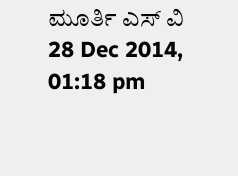ಮೂರ್ತಿ ಎಸ್ ವಿ
28 Dec 2014, 01:18 pm